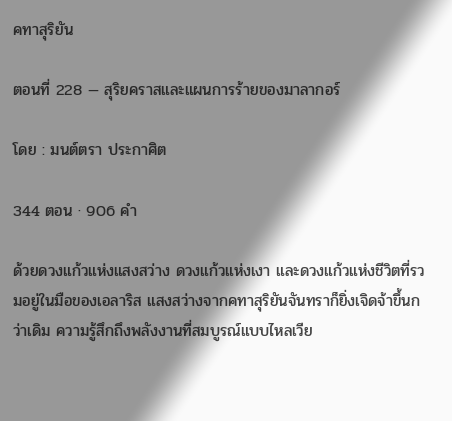คทาสุริยัน

ตอนที่ 228 — สุริยคราสและแผนการร้ายของมาลากอร์

โดย : มนต์ตรา ประกาศิต

344 ตอน · 906 คำ

ด้วยดวงแก้วแห่งแสงสว่าง ดวงแก้วแห่งเงา และดวงแก้วแห่งชีวิตที่รวมอยู่ในมือของเอลาริส แสงสว่างจากคทาสุริยันจันทราก็ยิ่งเจิดจ้าขึ้นกว่าเดิม ความรู้สึกถึงพลังงานที่สมบูรณ์แบบไหลเวีย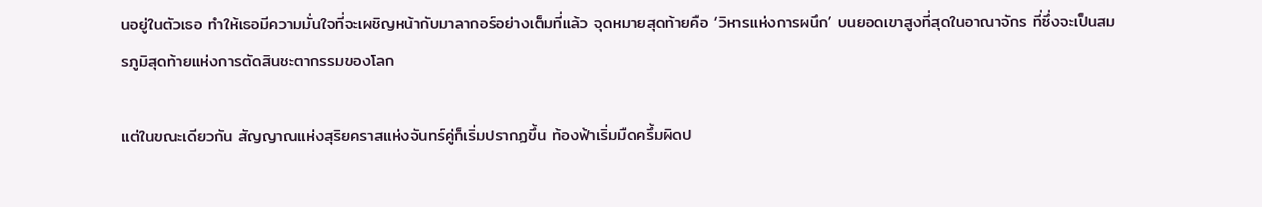นอยู่ในตัวเธอ ทำให้เธอมีความมั่นใจที่จะเผชิญหน้ากับมาลากอร์อย่างเต็มที่แล้ว จุดหมายสุดท้ายคือ ‘วิหารแห่งการผนึก’ บนยอดเขาสูงที่สุดในอาณาจักร ที่ซึ่งจะเป็นสมรภูมิสุดท้ายแห่งการตัดสินชะตากรรมของโลก

แต่ในขณะเดียวกัน สัญญาณแห่งสุริยคราสแห่งจันทร์คู่ก็เริ่มปรากฏขึ้น ท้องฟ้าเริ่มมืดครึ้มผิดป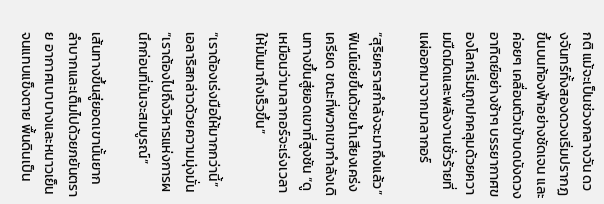กติ แม้จะเป็นช่วงกลางวัน ดวงจันทร์ทั้งสองดวงเริ่มปรากฏขึ้นบนท้องฟ้าอย่างชัดเจน และค่อยๆ เคลื่อนตัวเข้าบดบังดวงอาทิตย์อย่างช้าๆ บรรยากาศของโลกเริ่มถูกปกคลุมด้วยความมืดมิดและพลังงานชั่วร้ายที่แผ่ออกมาจากมาลากอร์

“สุริยคราสกำลังจะมาถึงแล้ว” ฟินน์เอ่ยขึ้นด้วยน้ำเสียงเคร่งเครียด ขณะที่พวกเขากำลังเดินทางขึ้นสู่ยอดเขาที่สูงชัน “ดูเหมือนว่ามาลากอร์จะเร่งเวลาให้มันมาถึงเร็วขึ้น”

“เราต้องเร่งมือให้มากกว่านี้” เอลาริสกล่าวด้วยความมุ่งมั่น “เราต้องไปถึงวิหารแห่งการผนึกก่อนที่มันจะสมบูรณ์”

เส้นทางขึ้นสู่ยอดเขานั้นยากลำบากและเต็มไปด้วยภยันตราย อากาศเบาบางและหนาวเย็นจนแทบแข็งตาย พื้นดินเป็น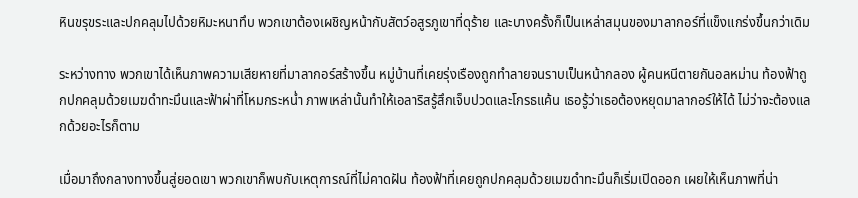หินขรุขระและปกคลุมไปด้วยหิมะหนาทึบ ‍พวกเขาต้องเผชิญหน้ากับสัตว์อสูรภูเขาที่ดุร้าย และบางครั้งก็เป็นเหล่าสมุนของมาลากอร์ที่แข็งแกร่งขึ้นกว่าเดิม

ระหว่างทาง พวกเขาได้เห็นภาพความเสียหายที่มาลากอร์สร้างขึ้น หมู่บ้านที่เคยรุ่งเรืองถูกทำลายจนราบเป็นหน้ากลอง ผู้คนหนีตายกันอลหม่าน ท้องฟ้าถูกปกคลุมด้วยเมฆดำทะมึนและฟ้าผ่าที่โหมกระหน่ำ ภาพเหล่านั้นทำให้เอลาริสรู้สึกเจ็บปวดและโกรธแค้น เธอรู้ว่าเธอต้องหยุดมาลากอร์ให้ได้ ‌ไม่ว่าจะต้องแลกด้วยอะไรก็ตาม

เมื่อมาถึงกลางทางขึ้นสู่ยอดเขา พวกเขาก็พบกับเหตุการณ์ที่ไม่คาดฝัน ท้องฟ้าที่เคยถูกปกคลุมด้วยเมฆดำทะมึนก็เริ่มเปิดออก เผยให้เห็นภาพที่น่า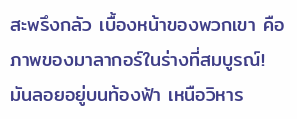สะพรึงกลัว เบื้องหน้าของพวกเขา คือภาพของมาลากอร์ในร่างที่สมบูรณ์! มันลอยอยู่บนท้องฟ้า เหนือวิหาร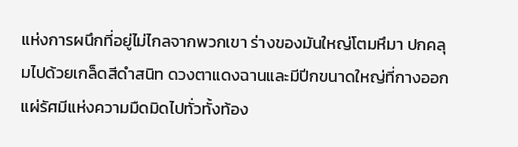แห่งการผนึกที่อยู่ไม่ไกลจากพวกเขา ‍ร่างของมันใหญ่โตมหึมา ปกคลุมไปด้วยเกล็ดสีดำสนิท ดวงตาแดงฉานและมีปีกขนาดใหญ่ที่กางออก แผ่รัศมีแห่งความมืดมิดไปทั่วทั้งท้อง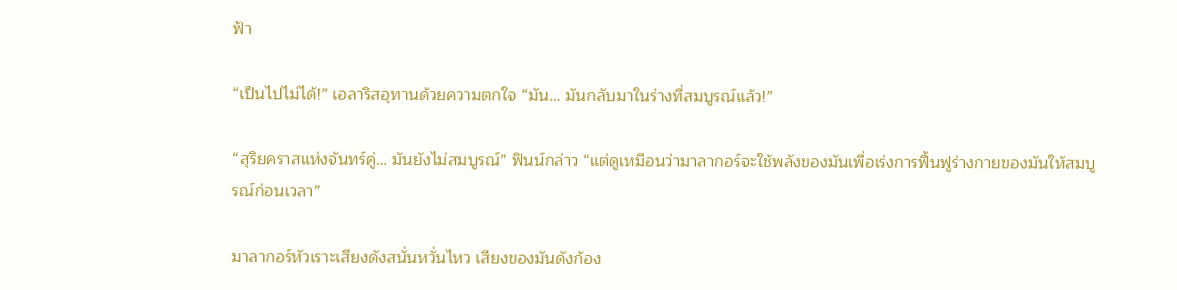ฟ้า

“เป็นไปไม่ได้!” เอลาริสอุทานด้วยความตกใจ “มัน… มันกลับมาในร่างที่สมบูรณ์แล้ว!”

“สุริยคราสแห่งจันทร์คู่… มันยังไม่สมบูรณ์” ฟินน์กล่าว “แต่ดูเหมือนว่ามาลากอร์จะใช้พลังของมันเพื่อเร่งการฟื้นฟูร่างกายของมันให้สมบูรณ์ก่อนเวลา”

มาลากอร์หัวเราะเสียงดังสนั่นหวั่นไหว เสียงของมันดังก้อง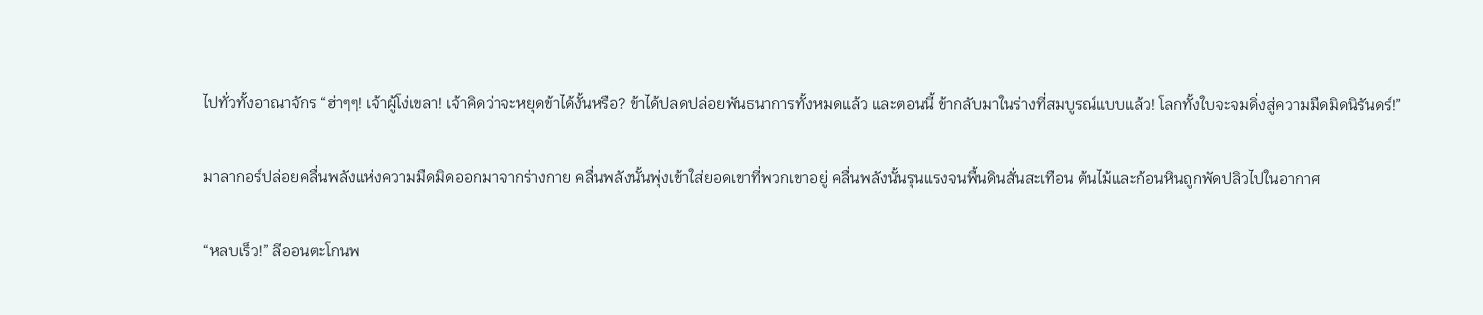ไปทั่วทั้งอาณาจักร “ฮ่าๆๆ! เจ้าผู้โง่เขลา! เจ้าคิดว่าจะหยุดข้าได้งั้นหรือ? ข้าได้ปลดปล่อยพันธนาการทั้งหมดแล้ว และตอนนี้ ข้ากลับมาในร่างที่สมบูรณ์แบบแล้ว! โลกทั้งใบจะจมดิ่งสู่ความมืดมิดนิรันดร์!”

มาลากอร์ปล่อยคลื่นพลังแห่งความมืดมิดออกมาจากร่างกาย คลื่นพลังนั้นพุ่งเข้าใส่ยอดเขาที่พวกเขาอยู่ คลื่นพลังนั้นรุนแรงจนพื้นดินสั่นสะเทือน ต้นไม้และก้อนหินถูกพัดปลิวไปในอากาศ

“หลบเร็ว!” ลีออนตะโกนพ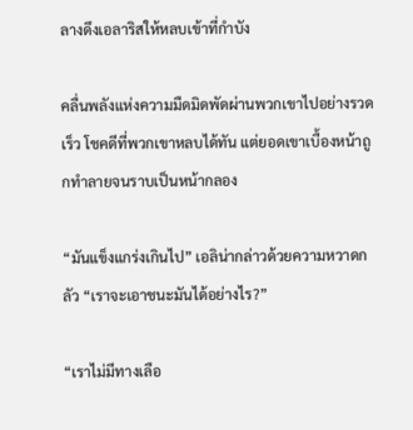ลางดึงเอลาริสให้หลบเข้าที่กำบัง

คลื่นพลังแห่งความมืดมิดพัดผ่านพวกเขาไปอย่างรวดเร็ว โชคดีที่พวกเขาหลบได้ทัน แต่ยอดเขาเบื้องหน้าถูกทำลายจนราบเป็นหน้ากลอง

“มันแข็งแกร่งเกินไป” เอลิน่ากล่าวด้วยความหวาดกลัว “เราจะเอาชนะมันได้อย่างไร?”

“เราไม่มีทางเลือ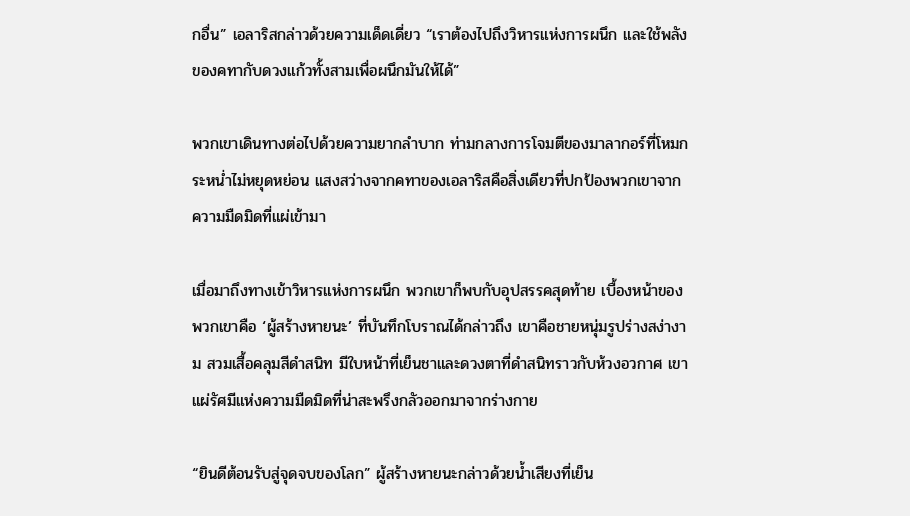กอื่น” เอลาริสกล่าวด้วยความเด็ดเดี่ยว “เราต้องไปถึงวิหารแห่งการผนึก และใช้พลังของคทากับดวงแก้วทั้งสามเพื่อผนึกมันให้ได้”

พวกเขาเดินทางต่อไปด้วยความยากลำบาก ท่ามกลางการโจมตีของมาลากอร์ที่โหมกระหน่ำไม่หยุดหย่อน แสงสว่างจากคทาของเอลาริสคือสิ่งเดียวที่ปกป้องพวกเขาจากความมืดมิดที่แผ่เข้ามา

เมื่อมาถึงทางเข้าวิหารแห่งการผนึก พวกเขาก็พบกับอุปสรรคสุดท้าย เบื้องหน้าของพวกเขาคือ ‘ผู้สร้างหายนะ’ ที่บันทึกโบราณได้กล่าวถึง เขาคือชายหนุ่มรูปร่างสง่างาม สวมเสื้อคลุมสีดำสนิท มีใบหน้าที่เย็นชาและดวงตาที่ดำสนิทราวกับห้วงอวกาศ เขาแผ่รัศมีแห่งความมืดมิดที่น่าสะพรึงกลัวออกมาจากร่างกาย

“ยินดีต้อนรับสู่จุดจบของโลก” ผู้สร้างหายนะกล่าวด้วยน้ำเสียงที่เย็น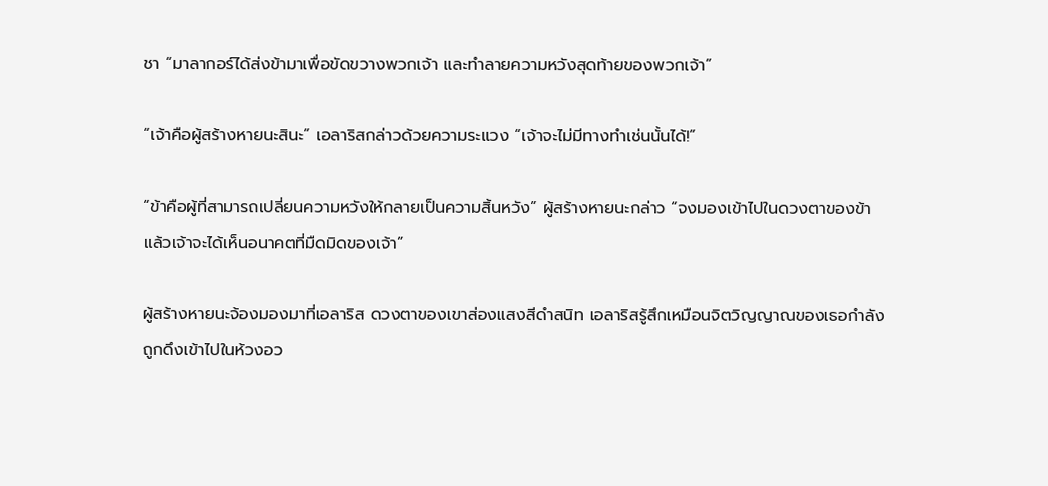ชา “มาลากอร์ได้ส่งข้ามาเพื่อขัดขวางพวกเจ้า และทำลายความหวังสุดท้ายของพวกเจ้า”

“เจ้าคือผู้สร้างหายนะสินะ” เอลาริสกล่าวด้วยความระแวง “เจ้าจะไม่มีทางทำเช่นนั้นได้!”

“ข้าคือผู้ที่สามารถเปลี่ยนความหวังให้กลายเป็นความสิ้นหวัง” ผู้สร้างหายนะกล่าว “จงมองเข้าไปในดวงตาของข้า แล้วเจ้าจะได้เห็นอนาคตที่มืดมิดของเจ้า”

ผู้สร้างหายนะจ้องมองมาที่เอลาริส ดวงตาของเขาส่องแสงสีดำสนิท เอลาริสรู้สึกเหมือนจิตวิญญาณของเธอกำลังถูกดึงเข้าไปในห้วงอว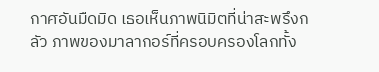กาศอันมืดมิด เธอเห็นภาพนิมิตที่น่าสะพรึงกลัว ภาพของมาลากอร์ที่ครอบครองโลกทั้ง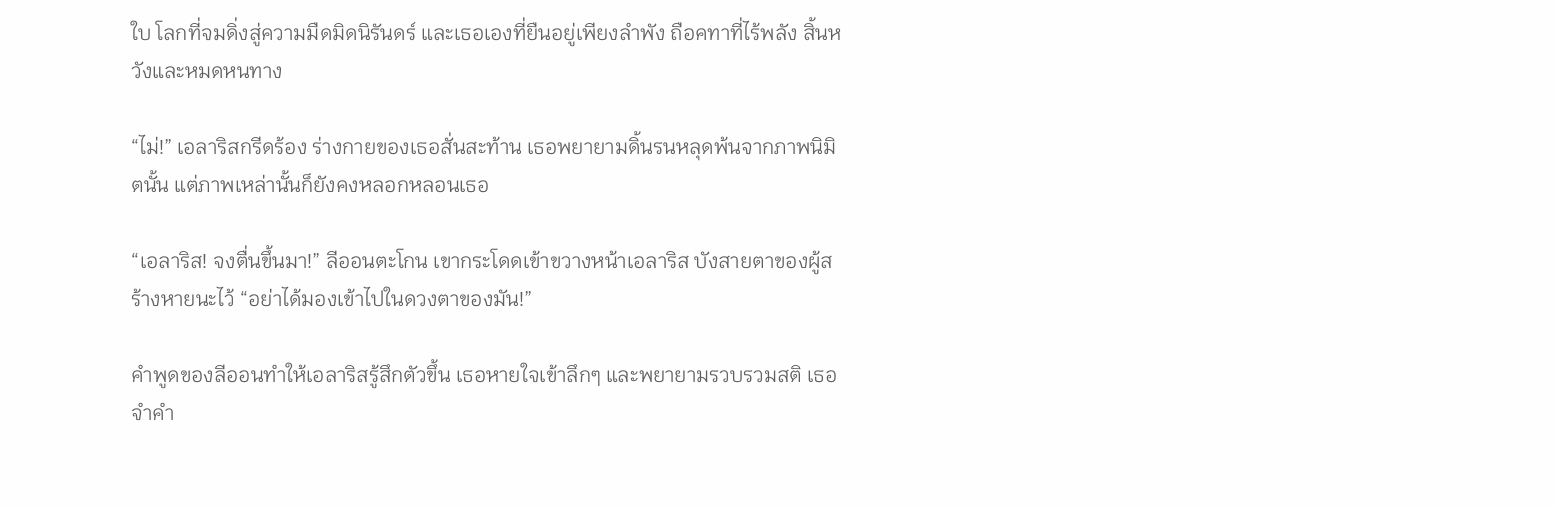ใบ โลกที่จมดิ่งสู่ความมืดมิดนิรันดร์ และเธอเองที่ยืนอยู่เพียงลำพัง ถือคทาที่ไร้พลัง สิ้นหวังและหมดหนทาง

“ไม่!” เอลาริสกรีดร้อง ร่างกายของเธอสั่นสะท้าน เธอพยายามดิ้นรนหลุดพ้นจากภาพนิมิตนั้น แต่ภาพเหล่านั้นก็ยังคงหลอกหลอนเธอ

“เอลาริส! จงตื่นขึ้นมา!” ลีออนตะโกน เขากระโดดเข้าขวางหน้าเอลาริส บังสายตาของผู้สร้างหายนะไว้ “อย่าได้มองเข้าไปในดวงตาของมัน!”

คำพูดของลีออนทำให้เอลาริสรู้สึกตัวขึ้น เธอหายใจเข้าลึกๆ และพยายามรวบรวมสติ เธอจำคำ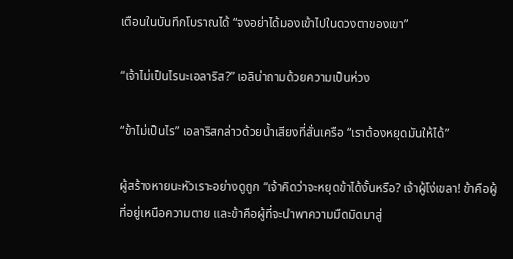เตือนในบันทึกโบราณได้ “จงอย่าได้มองเข้าไปในดวงตาของเขา”

“เจ้าไม่เป็นไรนะเอลาริส?” เอลิน่าถามด้วยความเป็นห่วง

“ข้าไม่เป็นไร” เอลาริสกล่าวด้วยน้ำเสียงที่สั่นเครือ “เราต้องหยุดมันให้ได้”

ผู้สร้างหายนะหัวเราะอย่างดูถูก “เจ้าคิดว่าจะหยุดข้าได้งั้นหรือ? เจ้าผู้โง่เขลา! ข้าคือผู้ที่อยู่เหนือความตาย และข้าคือผู้ที่จะนำพาความมืดมิดมาสู่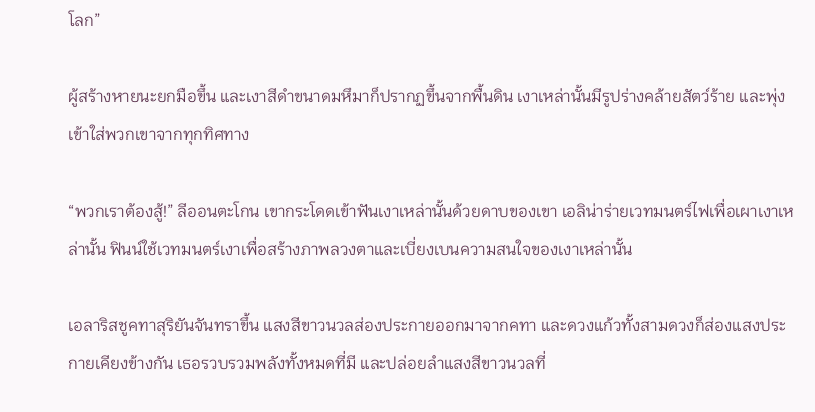โลก”

ผู้สร้างหายนะยกมือขึ้น และเงาสีดำขนาดมหึมาก็ปรากฏขึ้นจากพื้นดิน เงาเหล่านั้นมีรูปร่างคล้ายสัตว์ร้าย และพุ่งเข้าใส่พวกเขาจากทุกทิศทาง

“พวกเราต้องสู้!” ลีออนตะโกน เขากระโดดเข้าฟันเงาเหล่านั้นด้วยดาบของเขา เอลิน่าร่ายเวทมนตร์ไฟเพื่อเผาเงาเหล่านั้น ฟินน์ใช้เวทมนตร์เงาเพื่อสร้างภาพลวงตาและเบี่ยงเบนความสนใจของเงาเหล่านั้น

เอลาริสชูคทาสุริยันจันทราขึ้น แสงสีขาวนวลส่องประกายออกมาจากคทา และดวงแก้วทั้งสามดวงก็ส่องแสงประกายเคียงข้างกัน เธอรวบรวมพลังทั้งหมดที่มี และปล่อยลำแสงสีขาวนวลที่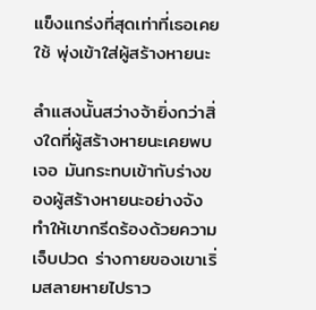แข็งแกร่งที่สุดเท่าที่เธอเคยใช้ พุ่งเข้าใส่ผู้สร้างหายนะ

ลำแสงนั้นสว่างจ้ายิ่งกว่าสิ่งใดที่ผู้สร้างหายนะเคยพบเจอ มันกระทบเข้ากับร่างของผู้สร้างหายนะอย่างจัง ทำให้เขากรีดร้องด้วยความเจ็บปวด ร่างกายของเขาเริ่มสลายหายไปราว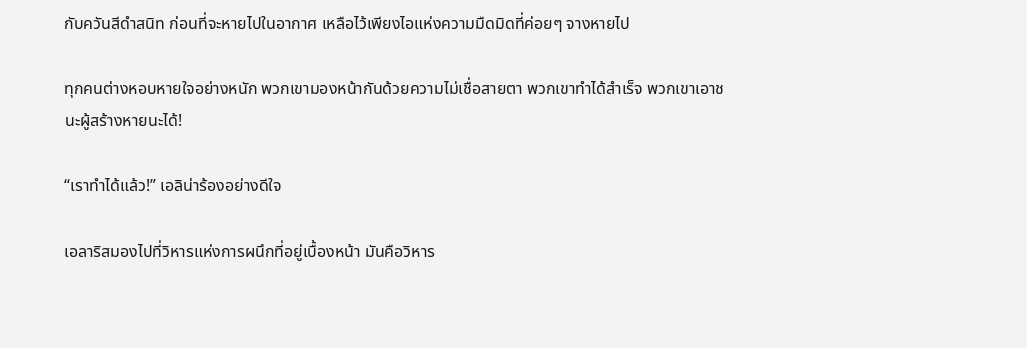กับควันสีดำสนิท ก่อนที่จะหายไปในอากาศ เหลือไว้เพียงไอแห่งความมืดมิดที่ค่อยๆ จางหายไป

ทุกคนต่างหอบหายใจอย่างหนัก พวกเขามองหน้ากันด้วยความไม่เชื่อสายตา พวกเขาทำได้สำเร็จ พวกเขาเอาชนะผู้สร้างหายนะได้!

“เราทำได้แล้ว!” เอลิน่าร้องอย่างดีใจ

เอลาริสมองไปที่วิหารแห่งการผนึกที่อยู่เบื้องหน้า มันคือวิหาร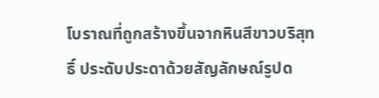โบราณที่ถูกสร้างขึ้นจากหินสีขาวบริสุทธิ์ ประดับประดาด้วยสัญลักษณ์รูปด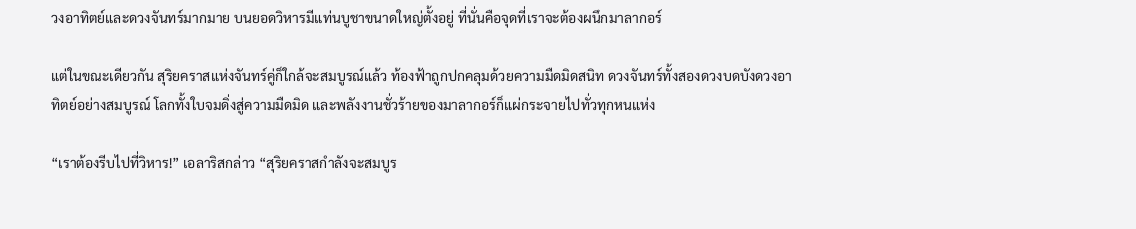วงอาทิตย์และดวงจันทร์มากมาย บนยอดวิหารมีแท่นบูชาขนาดใหญ่ตั้งอยู่ ที่นั่นคือจุดที่เราจะต้องผนึกมาลากอร์

แต่ในขณะเดียวกัน สุริยคราสแห่งจันทร์คู่ก็ใกล้จะสมบูรณ์แล้ว ท้องฟ้าถูกปกคลุมด้วยความมืดมิดสนิท ดวงจันทร์ทั้งสองดวงบดบังดวงอาทิตย์อย่างสมบูรณ์ โลกทั้งใบจมดิ่งสู่ความมืดมิด และพลังงานชั่วร้ายของมาลากอร์ก็แผ่กระจายไปทั่วทุกหนแห่ง

“เราต้องรีบไปที่วิหาร!” เอลาริสกล่าว “สุริยคราสกำลังจะสมบูร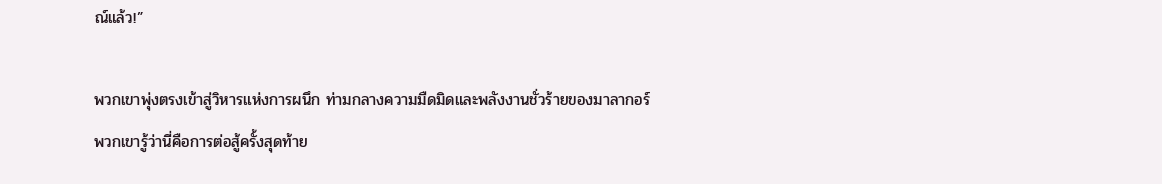ณ์แล้ว!”

พวกเขาพุ่งตรงเข้าสู่วิหารแห่งการผนึก ท่ามกลางความมืดมิดและพลังงานชั่วร้ายของมาลากอร์ พวกเขารู้ว่านี่คือการต่อสู้ครั้งสุดท้าย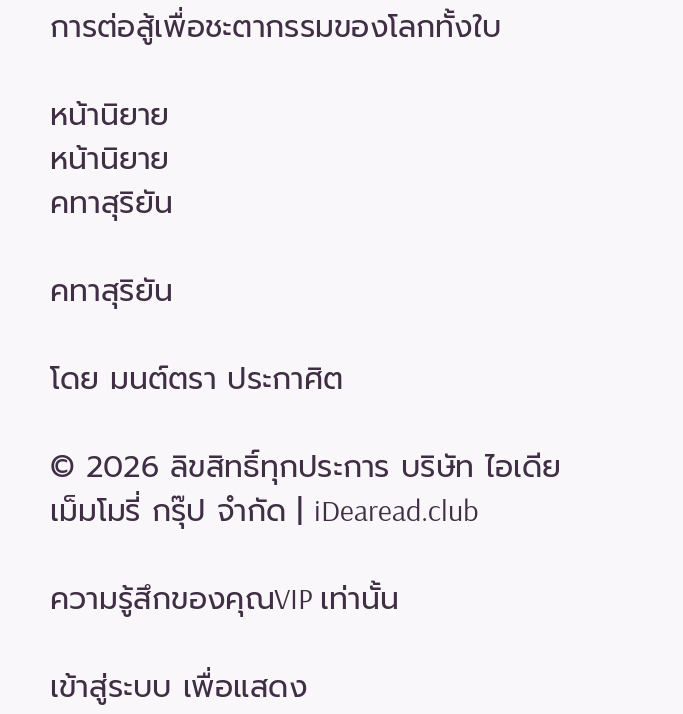การต่อสู้เพื่อชะตากรรมของโลกทั้งใบ

หน้านิยาย
หน้านิยาย
คทาสุริยัน

คทาสุริยัน

โดย มนต์ตรา ประกาศิต

© 2026 ลิขสิทธิ์ทุกประการ บริษัท ไอเดีย เม็มโมรี่ กรุ๊ป จำกัด | iDearead.club

ความรู้สึกของคุณVIP เท่านั้น

เข้าสู่ระบบ เพื่อแสดง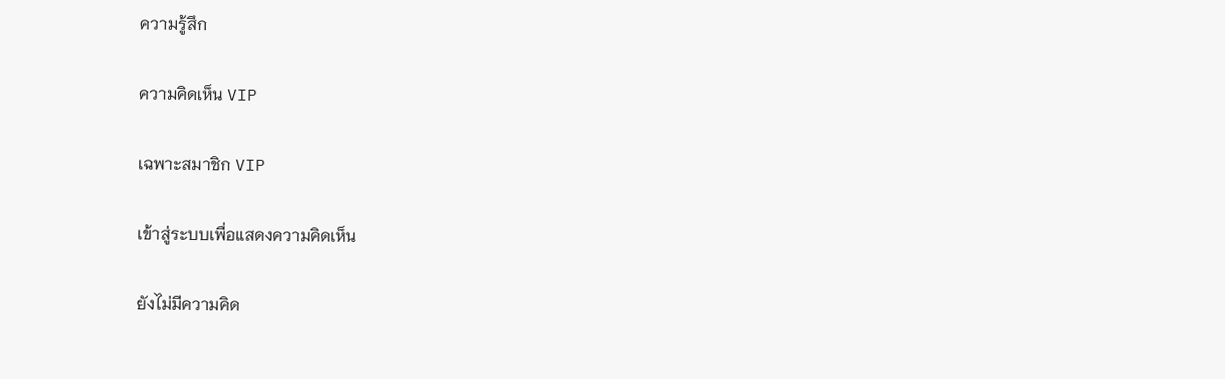ความรู้สึก

ความคิดเห็น VIP

เฉพาะสมาชิก VIP

เข้าสู่ระบบเพื่อแสดงความคิดเห็น

ยังไม่มีความคิด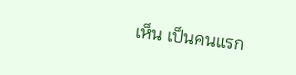เห็น เป็นคนแรก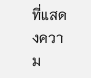ที่แสดงความ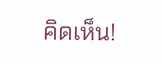คิดเห็น!